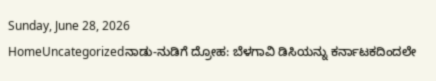Sunday, June 28, 2026
HomeUncategorizedನಾಡು-ನುಡಿಗೆ ದ್ರೋಹ: ಬೆಳಗಾವಿ ಡಿಸಿಯನ್ನು ಕರ್ನಾಟಕದಿಂದಲೇ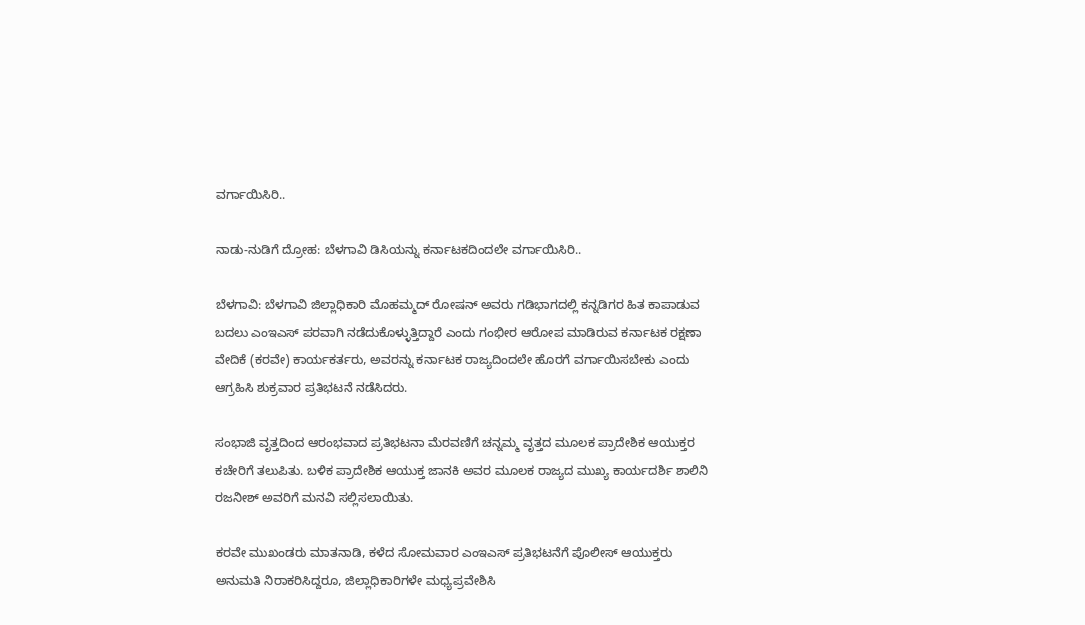ವರ್ಗಾಯಿಸಿರಿ..

ನಾಡು-ನುಡಿಗೆ ದ್ರೋಹ: ಬೆಳಗಾವಿ ಡಿಸಿಯನ್ನು ಕರ್ನಾಟಕದಿಂದಲೇ ವರ್ಗಾಯಿಸಿರಿ..

ಬೆಳಗಾವಿ: ಬೆಳಗಾವಿ ಜಿಲ್ಲಾಧಿಕಾರಿ ಮೊಹಮ್ಮದ್ ರೋಷನ್ ಅವರು ಗಡಿಭಾಗದಲ್ಲಿ ಕನ್ನಡಿಗರ ಹಿತ ಕಾಪಾಡುವ ಬದಲು ಎಂಇಎಸ್ ಪರವಾಗಿ ನಡೆದುಕೊಳ್ಳುತ್ತಿದ್ದಾರೆ ಎಂದು ಗಂಭೀರ ಆರೋಪ ಮಾಡಿರುವ ಕರ್ನಾಟಕ ರಕ್ಷಣಾ ವೇದಿಕೆ (ಕರವೇ) ಕಾರ್ಯಕರ್ತರು, ಅವರನ್ನು ಕರ್ನಾಟಕ ರಾಜ್ಯದಿಂದಲೇ ಹೊರಗೆ ವರ್ಗಾಯಿಸಬೇಕು ಎಂದು ಆಗ್ರಹಿಸಿ ಶುಕ್ರವಾರ ಪ್ರತಿಭಟನೆ ನಡೆಸಿದರು.

ಸಂಭಾಜಿ ವೃತ್ತದಿಂದ ಆರಂಭವಾದ ಪ್ರತಿಭಟನಾ ಮೆರವಣಿಗೆ ಚನ್ನಮ್ಮ ವೃತ್ತದ ಮೂಲಕ ಪ್ರಾದೇಶಿಕ ಆಯುಕ್ತರ ಕಚೇರಿಗೆ ತಲುಪಿತು. ಬಳಿಕ ಪ್ರಾದೇಶಿಕ ಆಯುಕ್ತ ಜಾನಕಿ ಅವರ ಮೂಲಕ ರಾಜ್ಯದ ಮುಖ್ಯ ಕಾರ್ಯದರ್ಶಿ ಶಾಲಿನಿ ರಜನೀಶ್ ಅವರಿಗೆ ಮನವಿ ಸಲ್ಲಿಸಲಾಯಿತು.

ಕರವೇ ಮುಖಂಡರು ಮಾತನಾಡಿ, ಕಳೆದ ಸೋಮವಾರ ಎಂಇಎಸ್ ಪ್ರತಿಭಟನೆಗೆ ಪೊಲೀಸ್ ಆಯುಕ್ತರು ಅನುಮತಿ ನಿರಾಕರಿಸಿದ್ದರೂ, ಜಿಲ್ಲಾಧಿಕಾರಿಗಳೇ ಮಧ್ಯಪ್ರವೇಶಿಸಿ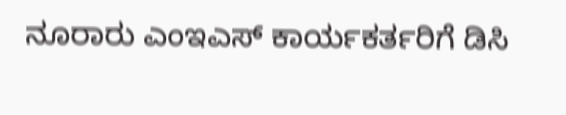ನೂರಾರು ಎಂಇಎಸ್ ಕಾರ್ಯಕರ್ತರಿಗೆ ಡಿಸಿ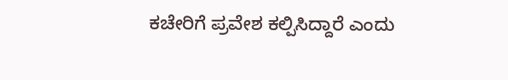ಕಚೇರಿಗೆ ಪ್ರವೇಶ ಕಲ್ಪಿಸಿದ್ದಾರೆ ಎಂದು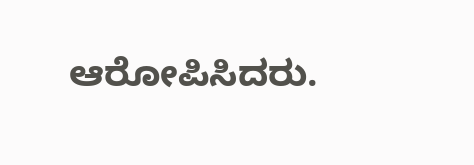ಆರೋಪಿಸಿದರು.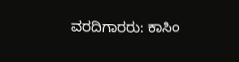ವರದಿಗಾರರು: ಕಾಸಿಂ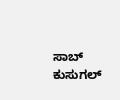ಸಾಬ್ ಕುಸುಗಲ್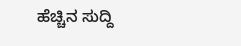ಹೆಚ್ಚಿನ ಸುದ್ದಿ